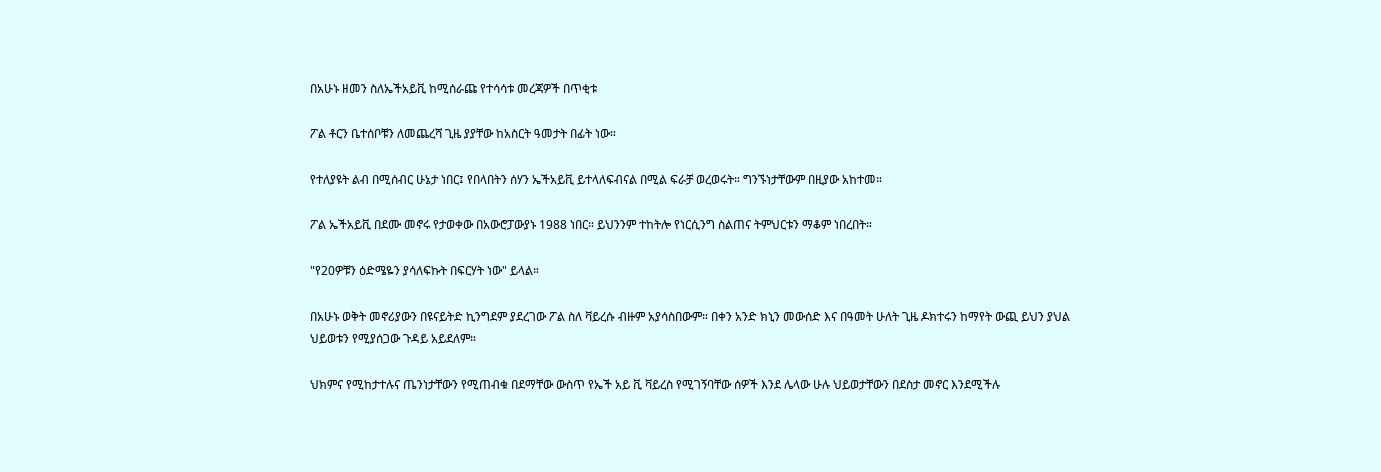በአሁኑ ዘመን ስለኤችአይቪ ከሚሰራጩ የተሳሳቱ መረጃዎች በጥቂቱ

ፖል ቶርን ቤተሰቦቹን ለመጨረሻ ጊዜ ያያቸው ከአስርት ዓመታት በፊት ነው።

የተለያዩት ልብ በሚሰብር ሁኔታ ነበር፤ የበላበትን ሰሃን ኤችአይቪ ይተላለፍብናል በሚል ፍራቻ ወረወሩት። ግንኙነታቸውም በዚያው አከተመ።

ፖል ኤችአይቪ በደሙ መኖሩ የታወቀው በአውሮፓውያኑ 1988 ነበር። ይህንንም ተከትሎ የነርሲንግ ስልጠና ትምህርቱን ማቆም ነበረበት።

"የ20ዎቹን ዕድሜዬን ያሳለፍኩት በፍርሃት ነው" ይላል።

በአሁኑ ወቅት መኖሪያውን በዩናይትድ ኪንግደም ያደረገው ፖል ስለ ቫይረሱ ብዙም አያሳስበውም። በቀን አንድ ክኒን መውሰድ እና በዓመት ሁለት ጊዜ ዶክተሩን ከማየት ውጪ ይህን ያህል ህይወቱን የሚያሰጋው ጉዳይ አይደለም።

ህክምና የሚከታተሉና ጤንነታቸውን የሚጠብቁ በደማቸው ውስጥ የኤች አይ ቪ ቫይረስ የሚገኝባቸው ሰዎች እንደ ሌላው ሁሉ ህይወታቸውን በደስታ መኖር እንደሚችሉ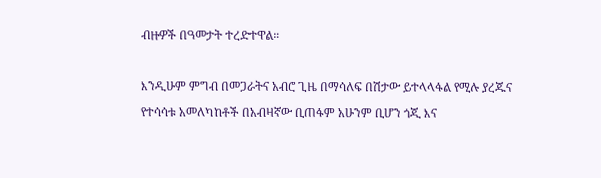ብዙዎች በዓመታት ተረድተዋል።

እንዲሁም ምግብ በመጋራትና አብሮ ጊዜ በማሳለፍ በሽታው ይተላላፋል የሚሉ ያረጁና የተሳሳቱ አመለካከቶች በአብዛኛው ቢጠፋም አሁንም ቢሆን ጎጂ እና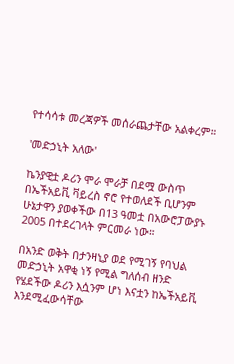የተሳሳቱ መረጃዎች መሰራጨታቸው አልቀረም።

'መድኃኒት አለው'

ኬንያዊቷ ዶሪን ሞራ ሞራቻ በደሟ ውስጥ በኤችአይቪ ቫይረስ ኖሮ የተወለደች ቢሆንም ሁኔታዋን ያወቀችው በ13 ዓመቷ በአውሮፓውያኑ 2005 በተደረገላት ምርመራ ነው።

በአንድ ወቅት በታንዛኒያ ወደ የሚገኝ የባህል መድኃኒት አዋቂ ነኝ የሚል ግለሰብ ዘንድ የሄደችው ዶሪን እሷንም ሆነ እናቷን ከኤችአይቪ እንደሚፈውሳቸው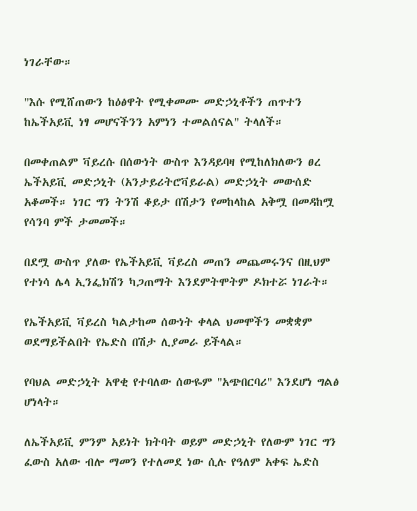ነገራቸው።

"እሱ የሚሸጠውን ከዕፅዋት የሚቀመሙ መድኃኒቶችን ጠጥተን ከኤችአይቪ ነፃ መሆናችንን አምነን ተመልሰናል" ትላለች።

በመቀጠልም ቫይረሱ በሰውነት ውስጥ እንዳይባዛ የሚከለክለውን ፀረ ኤችአይቪ መድኃኒት (አንታይሪትሮቫይራል) መድኃኒት መውሰድ አቆመች። ነገር ግን ትንሽ ቆይታ በሽታን የመከላከል አቅሟ በመዳከሟ የሳንባ ምች ታመመች።

በደሟ ውስጥ ያለው የኤችአይቪ ቫይረስ መጠን መጨመሩንና በዚህም የተነሳ ሌላ ኢንፌክሽን ካጋጠማት እንደምትሞትም ዶክተሯ ነገራት።

የኤችአይቪ ቫይረስ ካልታከመ ሰውነት ቀላል ህመሞችን መቋቋም ወደማይችልበት የኤድስ በሽታ ሊያመራ ይችላል።

የባህል መድኃኒት አዋቂ የተባለው ሰውዬም "አጭበርባሪ" እንደሆነ ግልፅ ሆነላት።

ለኤችአይቪ ምንም አይነት ክትባት ወይም መድኃኒት የለውም ነገር ግን ፈውስ አለው ብሎ ማመን የተለመደ ነው ሲሉ የዓለም አቀፍ ኤድስ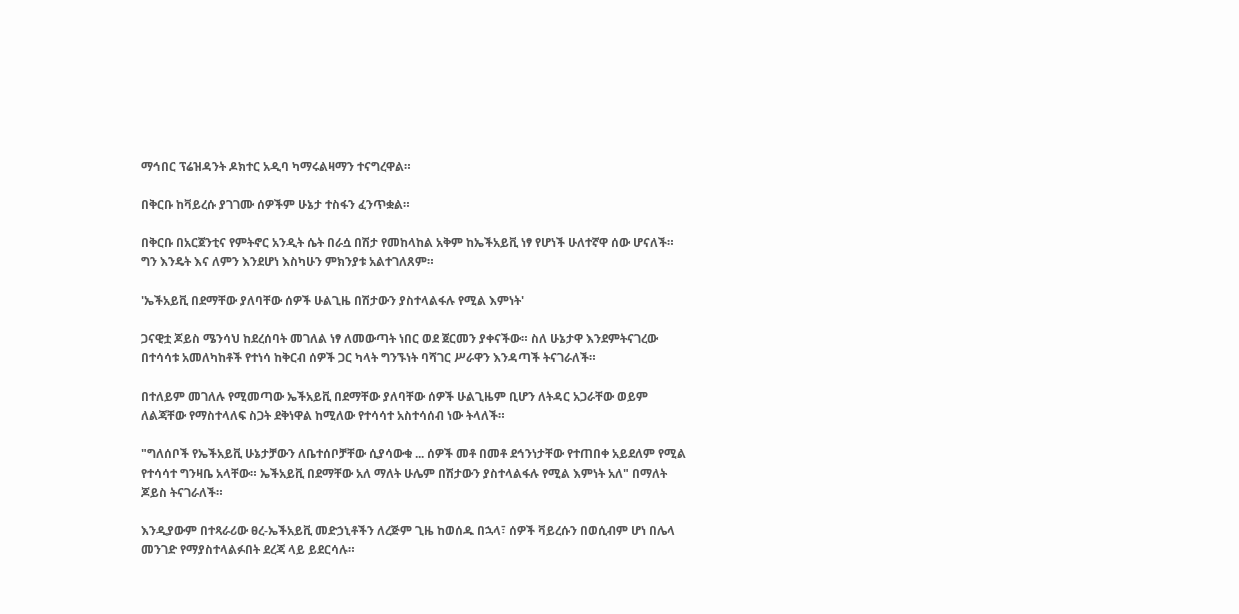ማኅበር ፕሬዝዳንት ዶክተር አዲባ ካማሩልዛማን ተናግረዋል።

በቅርቡ ከቫይረሱ ያገገሙ ሰዎችም ሁኔታ ተስፋን ፈንጥቋል።

በቅርቡ በአርጀንቲና የምትኖር አንዲት ሴት በራሷ በሽታ የመከላከል አቅም ከኤችአይቪ ነፃ የሆነች ሁለተኛዋ ሰው ሆናለች። ግን እንዴት እና ለምን እንደሆነ እስካሁን ምክንያቱ አልተገለጸም።

'ኤችአይቪ በደማቸው ያለባቸው ሰዎች ሁልጊዜ በሽታውን ያስተላልፋሉ የሚል እምነት'

ጋናዊቷ ጆይስ ሜንሳህ ከደረሰባት መገለል ነፃ ለመውጣት ነበር ወደ ጀርመን ያቀናችው። ስለ ሁኔታዋ እንደምትናገረው በተሳሳቱ አመለካከቶች የተነሳ ከቅርብ ሰዎች ጋር ካላት ግንኙነት ባሻገር ሥራዋን እንዳጣች ትናገራለች።

በተለይም መገለሉ የሚመጣው ኤችአይቪ በደማቸው ያለባቸው ሰዎች ሁልጊዜም ቢሆን ለትዳር አጋራቸው ወይም ለልጃቸው የማስተላለፍ ስጋት ደቅነዋል ከሚለው የተሳሳተ አስተሳሰብ ነው ትላለች።

"ግለሰቦች የኤችአይቪ ሁኔታቻውን ለቤተሰቦቻቸው ሲያሳውቁ ... ሰዎች መቶ በመቶ ደኅንነታቸው የተጠበቀ አይደለም የሚል የተሳሳተ ግንዛቤ አላቸው። ኤችአይቪ በደማቸው አለ ማለት ሁሌም በሽታውን ያስተላልፋሉ የሚል እምነት አለ" በማለት ጆይስ ትናገራለች።

እንዲያውም በተጻራሪው ፀረ-ኤችአይቪ መድኃኒቶችን ለረጅም ጊዜ ከወሰዱ በኋላ፣ ሰዎች ቫይረሱን በወሲብም ሆነ በሌላ መንገድ የማያስተላልፉበት ደረጃ ላይ ይደርሳሉ።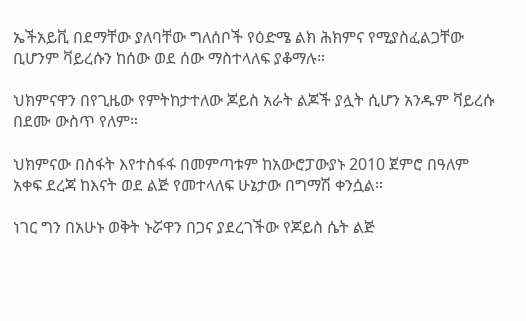ኤችአይቪ በደማቸው ያለባቸው ግለሰቦች የዕድሜ ልክ ሕክምና የሚያስፈልጋቸው ቢሆንም ቫይረሱን ከሰው ወደ ሰው ማስተላለፍ ያቆማሉ።

ህክምናዋን በየጊዜው የምትከታተለው ጆይስ አራት ልጆች ያሏት ሲሆን አንዱም ቫይረሱ በደሙ ውስጥ የለም።

ህክምናው በስፋት እየተስፋፋ በመምጣቱም ከአውሮፓውያኑ 2010 ጀምሮ በዓለም አቀፍ ደረጃ ከእናት ወደ ልጅ የመተላለፍ ሁኔታው በግማሽ ቀንሷል።

ነገር ግን በአሁኑ ወቅት ኑሯዋን በጋና ያደረገችው የጆይስ ሴት ልጅ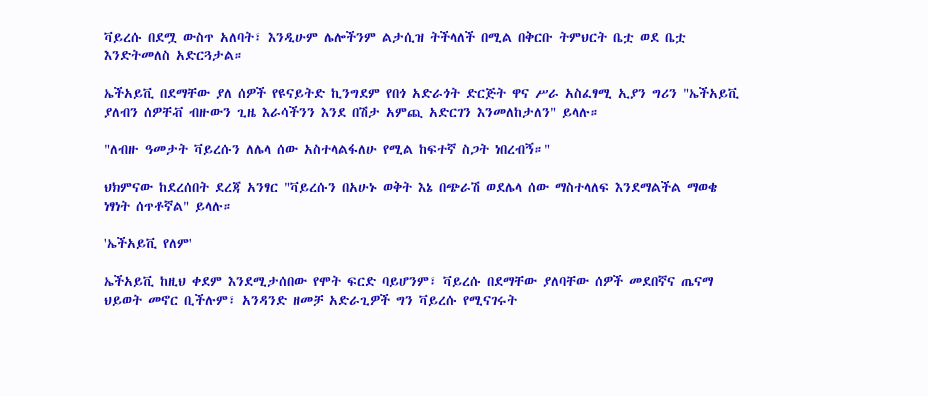ቫይረሱ በደሟ ውስጥ አለባት፣ እንዲሁም ሌሎችንም ልታሲዝ ትችላለች በሚል በቅርቡ ትምህርት ቤቷ ወደ ቤቷ እንድትመለስ አድርጓታል።

ኤችአይቪ በደማቸው ያለ ሰዎች የዩናይትድ ኪንግደም የበጎ አድራጎት ድርጅት ዋና ሥራ አስፈፃሚ ኢያን ግሪን "ኤችአይቪ ያለብን ሰዎቸቭ ብዙውን ጊዜ እራሳችንን እንደ በሽታ አምጪ አድርገን እንመለከታለን" ይላሉ።

"ለብዙ ዓመታት ቫይረሱን ለሌላ ሰው አስተላልፋለሁ የሚል ከፍተኛ ስጋት ነበረብኝ።"

ህክምናው ከደረሰበት ደረጃ አንፃር "ቫይረሱን በአሁኑ ወቅት እኔ በጭራሽ ወደሌላ ሰው ማስተላለፍ እንደማልችል ማወቄ ነፃነት ሰጥቶኛል" ይላሉ።

'ኤችአይቪ የለም'

ኤችአይቪ ከዚህ ቀደም እንደሚታሰበው የሞት ፍርድ ባይሆንም፣ ቫይረሱ በደማቸው ያለባቸው ሰዎች መደበኛና ጤናማ ህይወት መኖር ቢችሉም፣ አንዳንድ ዘመቻ አድራጊዎች ግን ቫይረሱ የሚናገሩት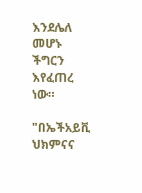እንደሌለ መሆኑ ችግርን እየፈጠረ ነው።

"በኤችአይቪ ህክምናና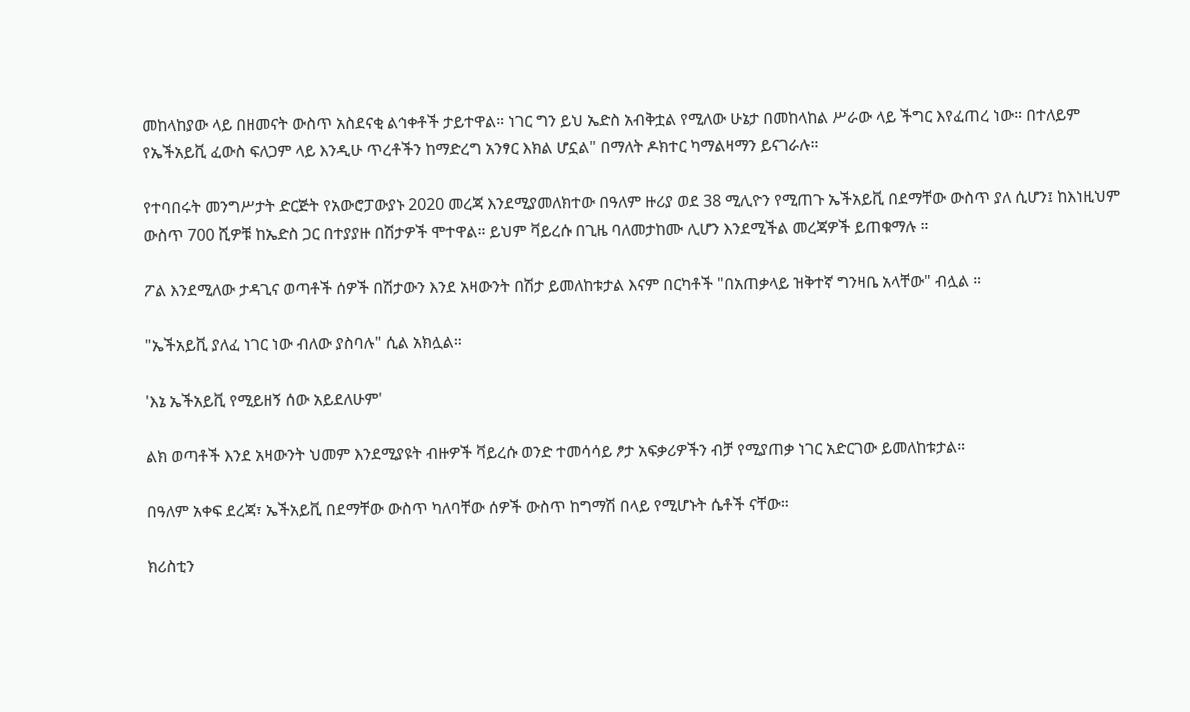መከላከያው ላይ በዘመናት ውስጥ አስደናቂ ልኅቀቶች ታይተዋል። ነገር ግን ይህ ኤድስ አብቅቷል የሚለው ሁኔታ በመከላከል ሥራው ላይ ችግር እየፈጠረ ነው። በተለይም የኤችአይቪ ፈውስ ፍለጋም ላይ እንዲሁ ጥረቶችን ከማድረግ አንፃር እክል ሆኗል" በማለት ዶክተር ካማልዛማን ይናገራሉ።

የተባበሩት መንግሥታት ድርጅት የአውሮፓውያኑ 2020 መረጃ እንደሚያመለክተው በዓለም ዙሪያ ወደ 38 ሚሊዮን የሚጠጉ ኤችአይቪ በደማቸው ውስጥ ያለ ሲሆን፤ ከእነዚህም ውስጥ 700 ሺዎቹ ከኤድስ ጋር በተያያዙ በሽታዎች ሞተዋል። ይህም ቫይረሱ በጊዜ ባለመታከሙ ሊሆን እንደሚችል መረጃዎች ይጠቁማሉ ።

ፖል እንደሚለው ታዳጊና ወጣቶች ሰዎች በሽታውን እንደ አዛውንት በሽታ ይመለከቱታል እናም በርካቶች "በአጠቃላይ ዝቅተኛ ግንዛቤ አላቸው" ብሏል ።

"ኤችአይቪ ያለፈ ነገር ነው ብለው ያስባሉ" ሲል አክሏል።

'እኔ ኤችአይቪ የሚይዘኝ ሰው አይደለሁም'

ልክ ወጣቶች እንደ አዛውንት ህመም እንደሚያዩት ብዙዎች ቫይረሱ ወንድ ተመሳሳይ ፆታ አፍቃሪዎችን ብቻ የሚያጠቃ ነገር አድርገው ይመለከቱታል።

በዓለም አቀፍ ደረጃ፣ ኤችአይቪ በደማቸው ውስጥ ካለባቸው ሰዎች ውስጥ ከግማሽ በላይ የሚሆኑት ሴቶች ናቸው።

ክሪስቲን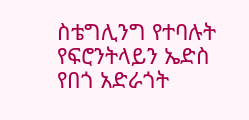ስቴግሊንግ የተባሉት የፍሮንትላይን ኤድስ የበጎ አድራጎት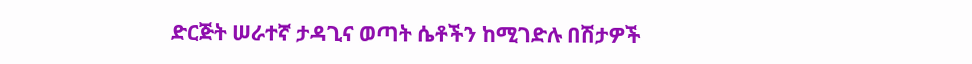ድርጅት ሠራተኛ ታዳጊና ወጣት ሴቶችን ከሚገድሉ በሽታዎች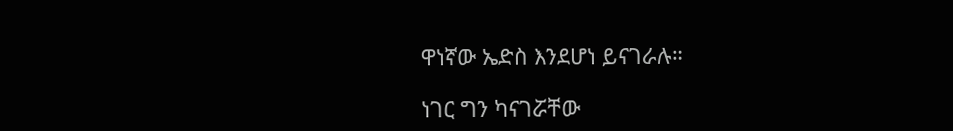ዋነኛው ኤድስ እንደሆነ ይናገራሉ።

ነገር ግን ካናገሯቸው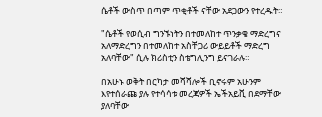ሴቶች ውስጥ በጣም ጥቂቶች ናቸው አደጋውን የተረዱት።

"ሴቶች የወሲብ ግንኙነትን በተመለከተ ጥንቃቄ ማድረግና አለማድረግን በተመለከተ አስቸጋሪ ውይይቶች ማድረግ አለባቸው" ሲሉ ክሪስቲን ስቴግሊንግ ይናገራሉ።

በአሁኑ ወቅት በርካታ መሻሻሎች ቢኖሩም አሁንም እየተሰራጩ ያሉ የተሳሳቱ መረጃዎች ኤችአይቪ በደማቸው ያለባቸው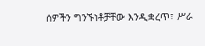ሰዎችን ግንኙነቶቻቸው እንዲቋረጥ፣ ሥራ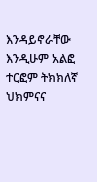እንዳይኖራቸው እንዲሁም አልፎ ተርፎም ትክክለኛ ህክምናና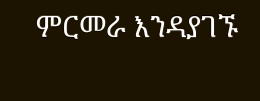ምርመራ እንዳያገኙ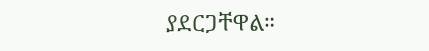ያደርጋቸዋል።